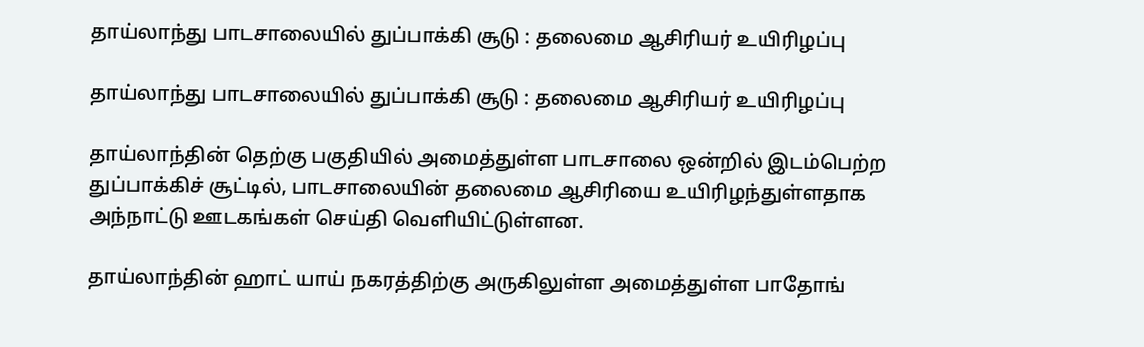தாய்லாந்து பாடசாலையில் துப்பாக்கி சூடு : தலைமை ஆசிரியர் உயிரிழப்பு

தாய்லாந்து பாடசாலையில் துப்பாக்கி சூடு : தலைமை ஆசிரியர் உயிரிழப்பு

தாய்லாந்தின் தெற்கு பகுதியில் அமைத்துள்ள பாடசாலை ஒன்றில் இடம்பெற்ற துப்பாக்கிச் சூட்டில், பாடசாலையின் தலைமை ஆசிரியை உயிரிழந்துள்ளதாக அந்நாட்டு ஊடகங்கள் செய்தி வெளியிட்டுள்ளன.

தாய்லாந்தின் ஹாட் யாய் நகரத்திற்கு அருகிலுள்ள அமைத்துள்ள பாதோங்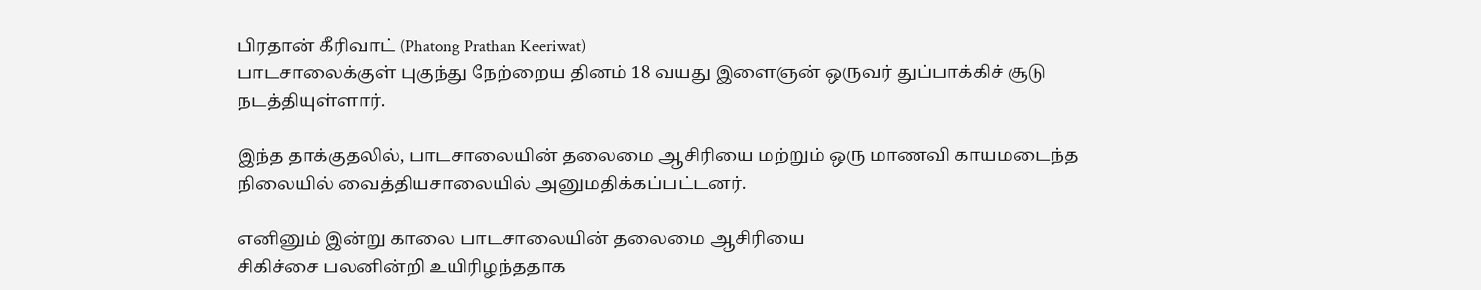பிரதான் கீரிவாட் (Phatong Prathan Keeriwat)
பாடசாலைக்குள் புகுந்து நேற்றைய தினம் 18 வயது இளைஞன் ஒருவர் துப்பாக்கிச் சூடு நடத்தியுள்ளார்.

இந்த தாக்குதலில், பாடசாலையின் தலைமை ஆசிரியை மற்றும் ஒரு மாணவி காயமடைந்த நிலையில் வைத்தியசாலையில் அனுமதிக்கப்பட்டனர்.

எனினும் இன்று காலை பாடசாலையின் தலைமை ஆசிரியை
சிகிச்சை பலனின்றி உயிரிழந்ததாக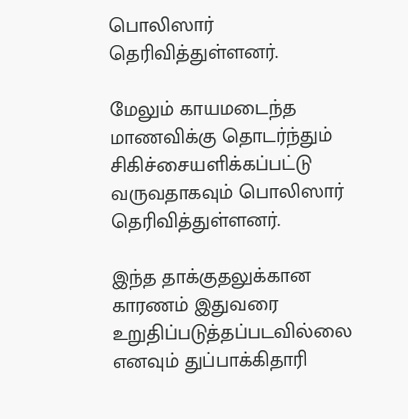பொலிஸார் தெரிவித்துள்ளனர்.

மேலும் காயமடைந்த மாணவிக்கு தொடர்ந்தும் சிகிச்சையளிக்கப்பட்டு வருவதாகவும் பொலிஸார் தெரிவித்துள்ளனர்.

இந்த தாக்குதலுக்கான காரணம் இதுவரை உறுதிப்படுத்தப்படவில்லை எனவும் துப்பாக்கிதாரி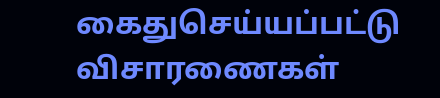கைதுசெய்யப்பட்டு விசாரணைகள்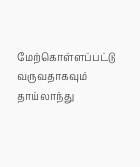மேற்கொள்ளப்பட்டு வருவதாகவும் தாய்லாந்து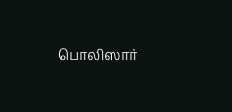பொலிஸார்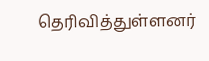தெரிவித்துள்ளனர்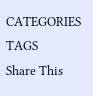CATEGORIES
TAGS
Share This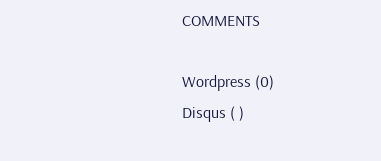COMMENTS

Wordpress (0)
Disqus ( )